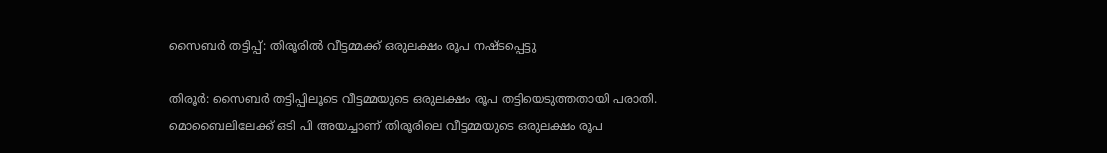സൈബര്‍ തട്ടിപ്പ്: തിരൂരില്‍ വീട്ടമ്മക്ക് ഒരുലക്ഷം രൂപ നഷ്ടപ്പെട്ടു

തിരൂര്‍: സൈബര്‍ തട്ടിപ്പിലൂടെ വീട്ടമ്മയുടെ ഒരുലക്ഷം രൂപ തട്ടിയെടുത്തതായി പരാതി. മൊബൈലിലേക്ക് ഒടി പി അയച്ചാണ് തിരൂരിലെ വീട്ടമ്മയുടെ ഒരുലക്ഷം രൂപ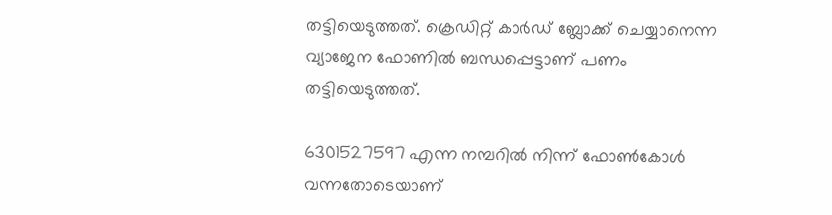തട്ടിയെടുത്തത്. ക്രെഡിറ്റ് കാര്‍ഡ് ബ്ലോക്ക് ചെയ്യാനെന്ന വ്യാജേന ഫോണില്‍ ബന്ധപ്പെട്ടാണ് പണം തട്ടിയെടുത്തത്.

6301527597 എന്ന നമ്പറില്‍ നിന്ന് ഫോണ്‍കോള്‍ വന്നതോടെയാണ്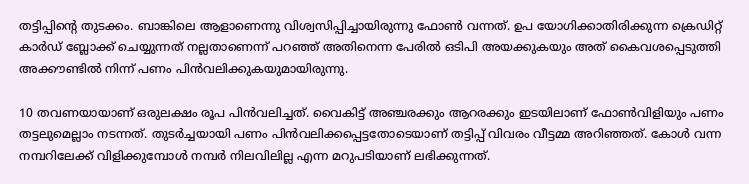തട്ടിപ്പിന്റെ തുടക്കം. ബാങ്കിലെ ആളാണെന്നു വിശ്വസിപ്പിച്ചായിരുന്നു ഫോണ്‍ വന്നത്. ഉപ യോഗിക്കാതിരിക്കുന്ന ക്രെഡിറ്റ് കാര്‍ഡ് ബ്ലോക്ക് ചെയ്യുന്നത് നല്ലതാണെന്ന് പറഞ്ഞ് അതിനെന്ന പേരില്‍ ഒടിപി അയക്കുകയും അത് കൈവശപ്പെടുത്തി അക്കൗണ്ടില്‍ നിന്ന് പണം പിന്‍വലിക്കുകയുമായിരുന്നു.

10 തവണയായാണ് ഒരുലക്ഷം രൂപ പിന്‍വലിച്ചത്. വൈകിട്ട് അഞ്ചരക്കും ആറരക്കും ഇടയിലാണ് ഫോണ്‍വിളിയും പണം തട്ടലുമെല്ലാം നടന്നത്. തുടര്‍ച്ചയായി പണം പിന്‍വലിക്കപ്പെട്ടതോടെയാണ് തട്ടിപ്പ് വിവരം വീട്ടമ്മ അറിഞ്ഞത്. കോള്‍ വന്ന നമ്പറിലേക്ക് വിളിക്കുമ്പോള്‍ നമ്പര്‍ നിലവിലില്ല എന്ന മറുപടിയാണ് ലഭിക്കുന്നത്.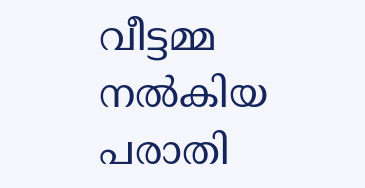വീട്ടമ്മ നല്‍കിയ പരാതി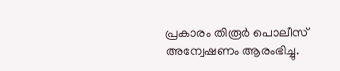പ്രകാരം തിരൂര്‍ പൊലീസ് അന്വേഷണം ആരംഭിച്ചു.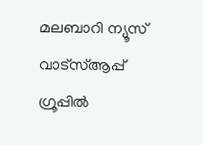മലബാറി ന്യൂസ് വാട്‌സ്ആപ്പ് ഗ്രൂപ്പില്‍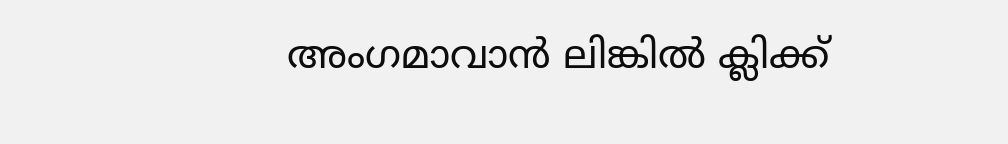അംഗമാവാന്‍ ലിങ്കില്‍ ക്ലിക്ക്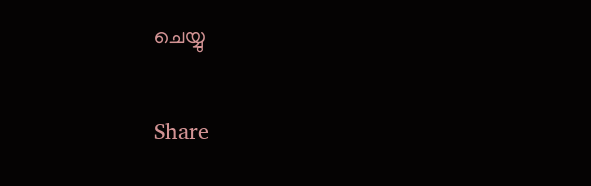ചെയ്യു

Share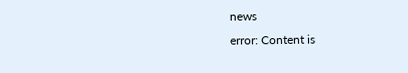news
error: Content is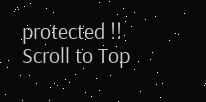protected !!
Scroll to Top